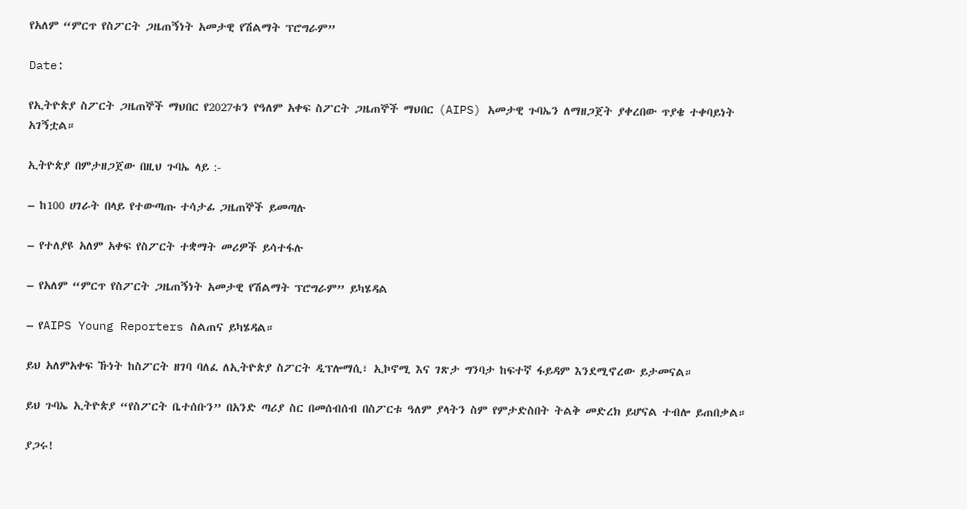የአለም “ምርጥ የስፖርት ጋዜጠኝነት አመታዊ የሽልማት ፕሮግራም”

Date:

የኢትዮጵያ ስፖርት ጋዜጠኞች ማህበር የ2027ቱን የዓለም አቀፍ ስፖርት ጋዜጠኞች ማህበር (AIPS) አመታዊ ጉባኤን ለማዘጋጀት ያቀረበው ጥያቄ ተቀባይነት አገኝቷል።

ኢትዮጵያ በምታዘጋጀው በዚህ ጉባኤ ላይ :-

– ከ100 ሀገራት በላይ የተውጣጡ ተሳታፊ ጋዜጠኞች ይመጣሉ

– የተለያዩ አለም አቀፍ የስፖርት ተቋማት መሪዎች ይሳተፋሉ

– የአለም “ምርጥ የስፖርት ጋዜጠኝነት አመታዊ የሽልማት ፕሮግራም” ይካሄዳል

– የAIPS Young Reporters ስልጠና ይካሄዳል።

ይህ አለምአቀፍ ኹነት ከስፖርት ዘገባ ባለፈ ለኢትዮጵያ ስፖርት ዲፕሎማሲ፣ ኢኮኖሚ እና ገጽታ ግንባታ ከፍተኛ ፋይዳም እንደሚኖረው ይታመናል።

ይህ ጉባኤ ኢትዮጵያ “የስፖርት ቤተሰቡን” በአንድ ጣሪያ ስር በመሰብሰብ በስፖርቱ ዓለም ያላትን ስም የምታድስበት ትልቅ መድረክ ይሆናል ተብሎ ይጠበቃል።

ያጋሩ!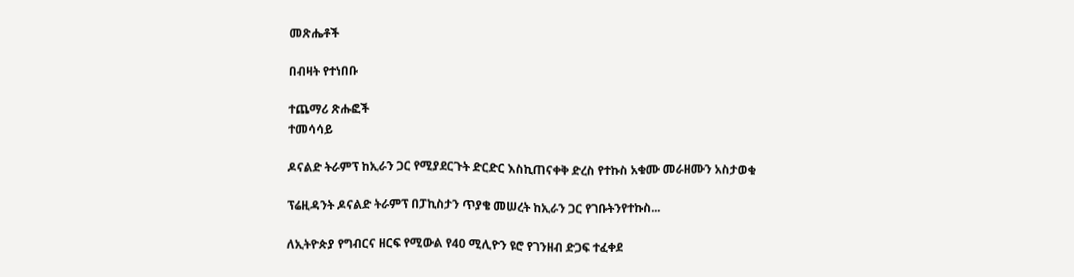መጽሔቶች

በብዛት የተነበቡ

ተጨማሪ ጽሑፎች
ተመሳሳይ

ዶናልድ ትራምፕ ከኢራን ጋር የሚያደርጉት ድርድር እስኪጠናቀቅ ድረስ የተኩስ አቁሙ መራዘሙን አስታወቁ

ፕሬዚዳንት ዶናልድ ትራምፕ በፓኪስታን ጥያቄ መሠረት ከኢራን ጋር የገቡትንየተኩስ...

ለኢትዮጵያ የግብርና ዘርፍ የሚውል የ40 ሚሊዮን ዩሮ የገንዘብ ድጋፍ ተፈቀደ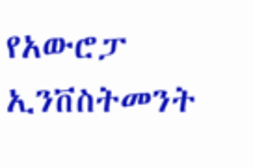የአውሮፓ ኢንቨስትመንት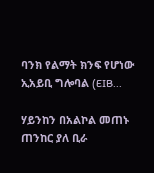ባንክ የልማት ክንፍ የሆነው ኢአይቢ ግሎባል (EIB...

ሃይንከን በአልኮል መጠኑ ጠንከር ያለ ቢራ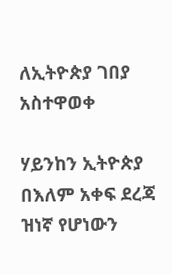ለኢትዮጵያ ገበያ አስተዋወቀ

ሃይንከን ኢትዮጵያ በእለም አቀፍ ደረጃ ዝነኛ የሆነውን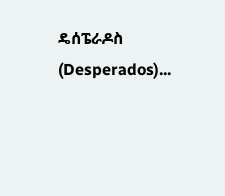ዴሰፔራዶስ (Desperados)...